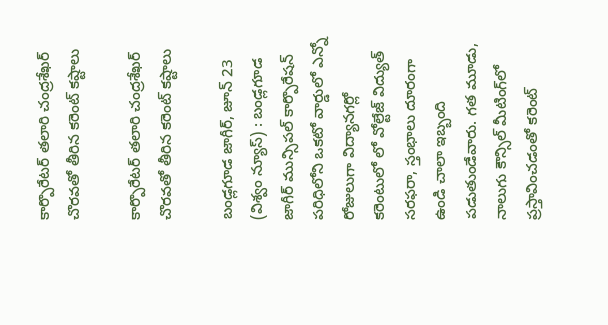కార్పొరేటర్ తలారి చంద్రశేఖర్ చొరవతో తీరిన కరెంట్ కష్టాలు

కార్పొరేటర్ తలారి చంద్రశేఖర్
చొరవతో తీరిన కరెంట్ కష్టాలు

బండ్లగూడ జాగీర్, జూన్ 23 (విశ్వం న్యూస్) : బండ్లగూడ జాగీర్ మున్సిపల్ కార్పొరేషన్ పరిధిలోని ఒకటో వార్డులో ఎన్నో రోజులుగా విద్యానగర్లో కరెంటులో లో వోల్టేజ్‌ విద్యుత్‌ సరఫరా, స్తంభాలు దూరంగా ఉండి చాలా ఇబ్బంది పడుతుండేవారు. గత మూడు, నాలుగు కౌన్సిల్ మీటింగ్‌లో ప్రస్తావించడంతో కరెంట్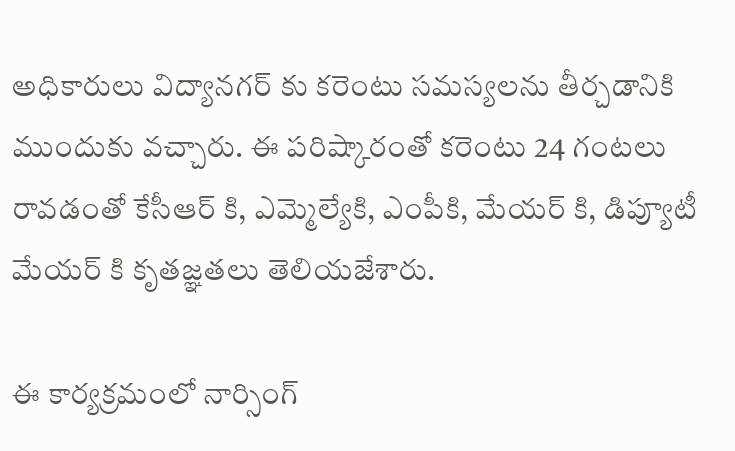అధికారులు విద్యానగర్ కు కరెంటు సమస్యలను తీర్చడానికి ముందుకు వచ్చారు. ఈ పరిష్కారంతో కరెంటు 24 గంటలు రావడంతో కేసీఆర్ కి, ఎమ్మెల్యేకి, ఎంపీకి, మేయర్ కి, డిప్యూటీ మేయర్ కి కృతజ్ఞతలు తెలియజేశారు.

ఈ కార్యక్రమంలో నార్సింగ్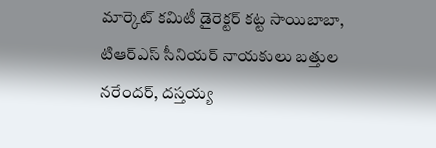మార్కెట్ కమిటీ డైరెక్టర్ కట్ట సాయిబాబా, టిఆర్ఎస్ సీనియర్ నాయకులు బత్తుల నరేందర్, దస్తయ్య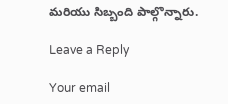మరియు సిబ్బంది పాల్గొన్నారు.

Leave a Reply

Your email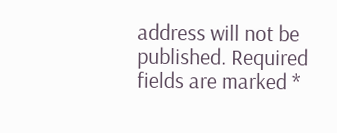address will not be published. Required fields are marked *